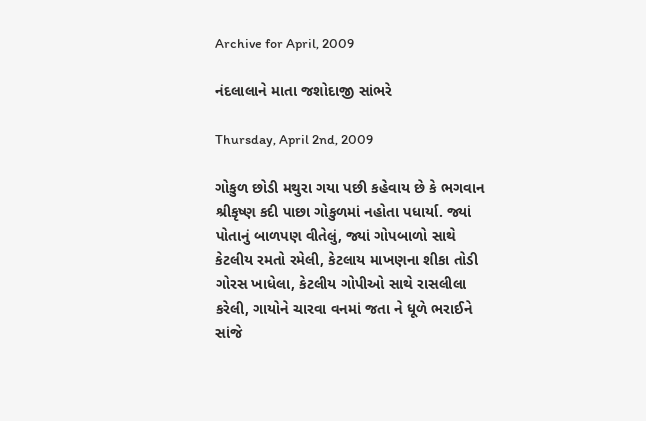Archive for April, 2009

નંદલાલાને માતા જશોદાજી સાંભરે

Thursday, April 2nd, 2009

ગોકુળ છોડી મથુરા ગયા પછી કહેવાય છે કે ભગવાન શ્રીકૃષ્ણ કદી પાછા ગોકુળમાં નહોતા પધાર્યા. જ્યાં પોતાનું બાળપણ વીતેલું, જ્યાં ગોપબાળો સાથે કેટલીય રમતો રમેલી, કેટલાય માખણના શીકા તોડી ગોરસ ખાધેલા, કેટલીય ગોપીઓ સાથે રાસલીલા કરેલી, ગાયોને ચારવા વનમાં જતા ને ધૂળે ભરાઈને સાંજે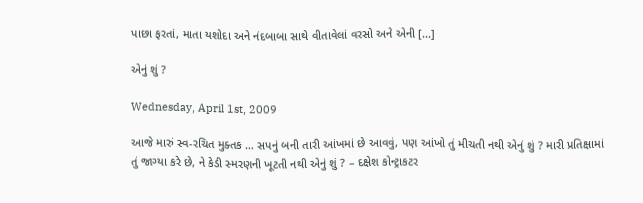પાછા ફરતાં, માતા યશોદા અને નંદબાબા સાથે વીતાવેલાં વરસો અને એની [...]

એનું શું ?

Wednesday, April 1st, 2009

આજે મારું સ્વ-રચિત મુક્તક … સપનું બની તારી આંખમાં છે આવવું, પણ આંખો તું મીચતી નથી એનું શું ? મારી પ્રતિક્ષામાં તું જાગ્યા કરે છે, ને કેડી સ્મરણની ખૂટતી નથી એનું શું ? – દક્ષેશ કોન્ટ્રાકટર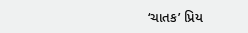‘ચાતક’ પ્રિય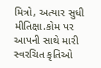મિત્રો, અત્યાર સુધી મીતિક્ષા.કોમ પર આપની સાથે મારી સ્વરચિત કૃતિઓ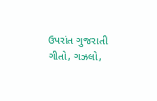ઉપરાંત ગુજરાતી ગીતો, ગઝલો,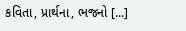કવિતા, પ્રાર્થના, ભજનો [...]